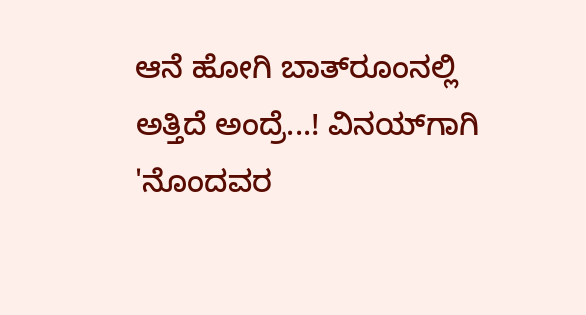ಆನೆ ಹೋಗಿ ಬಾತ್‌ರೂಂನಲ್ಲಿ ಅತ್ತಿದೆ ಅಂದ್ರೆ...! ವಿನಯ್‌ಗಾಗಿ 'ನೊಂದವರ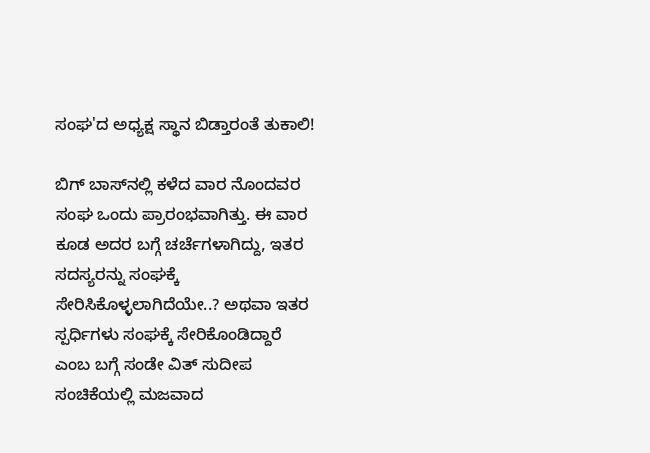ಸಂಘ'ದ ಅಧ್ಯಕ್ಷ ಸ್ಥಾನ ಬಿಡ್ತಾರಂತೆ ತುಕಾಲಿ!

ಬಿಗ್ ಬಾಸ್‌ನಲ್ಲಿ ಕಳೆದ ವಾರ ನೊಂದವರ ಸಂಘ ಒಂದು ಪ್ರಾರಂಭವಾಗಿತ್ತು. ಈ ವಾರ ಕೂಡ ಅದರ ಬಗ್ಗೆ ಚರ್ಚೆಗಳಾಗಿದ್ದು, ಇತರ ಸದಸ್ಯರನ್ನು ಸಂಘಕ್ಕೆ ಸೇರಿಸಿಕೊಳ್ಳಲಾಗಿದೆಯೇ..? ಅಥವಾ ಇತರ ಸ್ಪರ್ಧಿಗಳು ಸಂಘಕ್ಕೆ ಸೇರಿಕೊಂಡಿದ್ದಾರೆ ಎಂಬ ಬಗ್ಗೆ ಸಂಡೇ ವಿತ್ ಸುದೀಪ ಸಂಚಿಕೆಯಲ್ಲಿ ಮಜವಾದ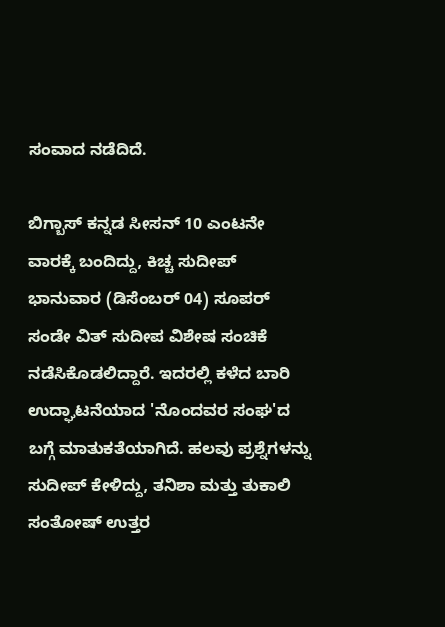ಸಂವಾದ ನಡೆದಿದೆ.

ಬಿಗ್ಬಾಸ್ ಕನ್ನಡ ಸೀಸನ್ 10 ಎಂಟನೇ ವಾರಕ್ಕೆ ಬಂದಿದ್ದು, ಕಿಚ್ಚ ಸುದೀಪ್ ಭಾನುವಾರ (ಡಿಸೆಂಬರ್ 04) ಸೂಪರ್ ಸಂಡೇ ವಿತ್ ಸುದೀಪ ವಿಶೇಷ ಸಂಚಿಕೆ ನಡೆಸಿಕೊಡಲಿದ್ದಾರೆ. ಇದರಲ್ಲಿ ಕಳೆದ ಬಾರಿ ಉದ್ಘಾಟನೆಯಾದ 'ನೊಂದವರ ಸಂಘ'ದ ಬಗ್ಗೆ ಮಾತುಕತೆಯಾಗಿದೆ. ಹಲವು ಪ್ರಶ್ನೆಗಳನ್ನು ಸುದೀಪ್ ಕೇಳಿದ್ದು, ತನಿಶಾ ಮತ್ತು ತುಕಾಲಿ ಸಂತೋಷ್ ಉತ್ತರ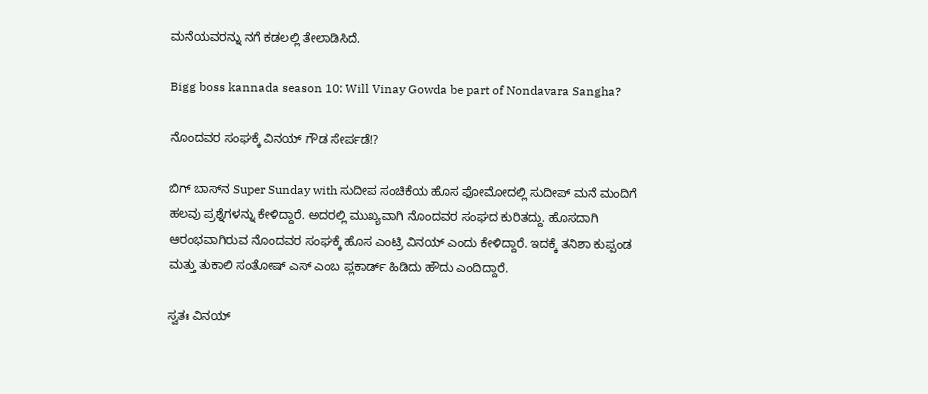ಮನೆಯವರನ್ನು ನಗೆ ಕಡಲಲ್ಲಿ ತೇಲಾಡಿಸಿದೆ.

Bigg boss kannada season 10: Will Vinay Gowda be part of Nondavara Sangha?

ನೊಂದವರ ಸಂಘಕ್ಕೆ ವಿನಯ್ ಗೌಡ ಸೇರ್ಪಡೆ!?

ಬಿಗ್ ಬಾಸ್‌ನ Super Sunday with ಸುದೀಪ ಸಂಚಿಕೆಯ ಹೊಸ ಫೋಮೋದಲ್ಲಿ ಸುದೀಪ್ ಮನೆ ಮಂದಿಗೆ ಹಲವು ಪ್ರಶ್ನೆಗಳನ್ನು ಕೇಳಿದ್ದಾರೆ. ಅದರಲ್ಲಿ ಮುಖ್ಯವಾಗಿ ನೊಂದವರ ಸಂಘದ ಕುರಿತದ್ದು. ಹೊಸದಾಗಿ ಆರಂಭವಾಗಿರುವ ನೊಂದವರ ಸಂಘಕ್ಕೆ ಹೊಸ ಎಂಟ್ರಿ ವಿನಯ್ ಎಂದು ಕೇಳಿದ್ದಾರೆ. ಇದಕ್ಕೆ ತನಿಶಾ ಕುಪ್ಪಂಡ ಮತ್ತು ತುಕಾಲಿ ಸಂತೋಷ್ ಎಸ್ ಎಂಬ ಪ್ಲಕಾರ್ಡ್ ಹಿಡಿದು ಹೌದು ಎಂದಿದ್ದಾರೆ.

ಸ್ವತಃ ವಿನಯ್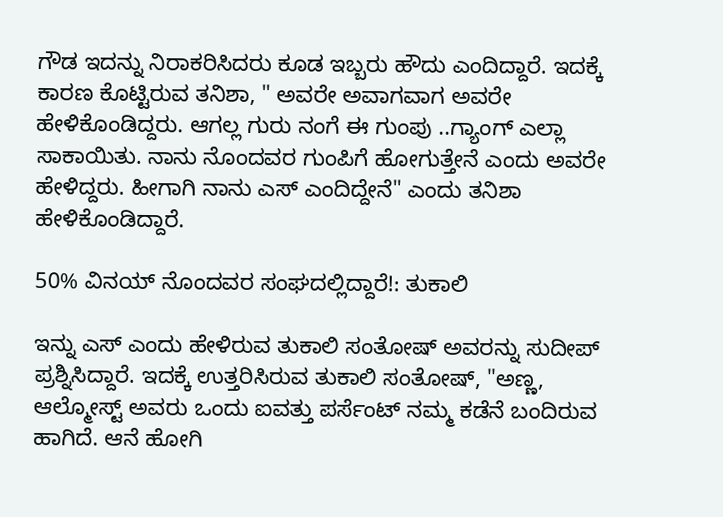ಗೌಡ ಇದನ್ನು ನಿರಾಕರಿಸಿದರು ಕೂಡ ಇಬ್ಬರು ಹೌದು ಎಂದಿದ್ದಾರೆ. ಇದಕ್ಕೆ ಕಾರಣ ಕೊಟ್ಟಿರುವ ತನಿಶಾ, " ಅವರೇ ಅವಾಗವಾಗ ಅವರೇ ಹೇಳಿಕೊಂಡಿದ್ದರು. ಆಗಲ್ಲ ಗುರು ನಂಗೆ ಈ ಗುಂಪು ..ಗ್ಯಾಂಗ್ ಎಲ್ಲಾ ಸಾಕಾಯಿತು. ನಾನು ನೊಂದವರ ಗುಂಪಿಗೆ ಹೋಗುತ್ತೇನೆ ಎಂದು ಅವರೇ ಹೇಳಿದ್ದರು. ಹೀಗಾಗಿ ನಾನು ಎಸ್ ಎಂದಿದ್ದೇನೆ" ಎಂದು ತನಿಶಾ ಹೇಳಿಕೊಂಡಿದ್ದಾರೆ.

50% ವಿನಯ್ ನೊಂದವರ ಸಂಘದಲ್ಲಿದ್ದಾರೆ!: ತುಕಾಲಿ

ಇನ್ನು ಎಸ್ ಎಂದು ಹೇಳಿರುವ ತುಕಾಲಿ ಸಂತೋಷ್ ಅವರನ್ನು ಸುದೀಪ್ ಪ್ರಶ್ನಿಸಿದ್ದಾರೆ. ಇದಕ್ಕೆ ಉತ್ತರಿಸಿರುವ ತುಕಾಲಿ ಸಂತೋಷ್, "ಅಣ್ಣ, ಆಲ್ಮೋಸ್ಟ್ ಅವರು ಒಂದು ಐವತ್ತು ಪರ್ಸೆಂಟ್ ನಮ್ಮ ಕಡೆನೆ ಬಂದಿರುವ ಹಾಗಿದೆ. ಆನೆ ಹೋಗಿ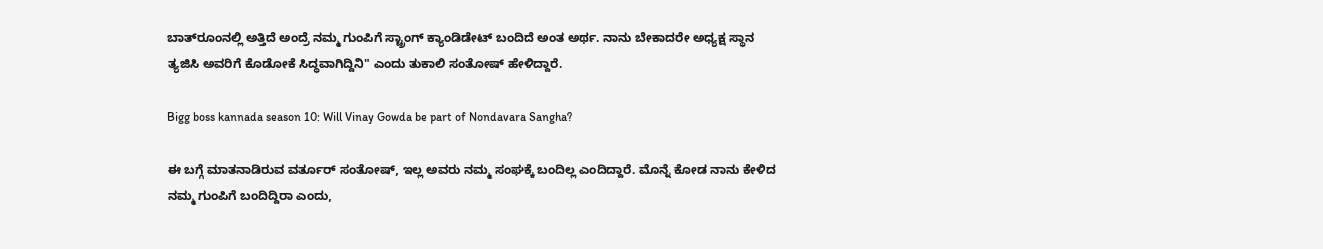ಬಾತ್‌ರೂಂನಲ್ಲಿ ಅತ್ತಿದೆ ಅಂದ್ರೆ ನಮ್ಮ ಗುಂಪಿಗೆ ಸ್ಟ್ರಾಂಗ್ ಕ್ಯಾಂಡಿಡೇಟ್ ಬಂದಿದೆ ಅಂತ ಅರ್ಥ. ನಾನು ಬೇಕಾದರೇ ಅಧ್ಯಕ್ಷ ಸ್ಥಾನ ತ್ಯಜಿಸಿ ಅವರಿಗೆ ಕೊಡೋಕೆ ಸಿದ್ಧವಾಗಿದ್ದಿನಿ" ಎಂದು ತುಕಾಲಿ ಸಂತೋಷ್ ಹೇಳಿದ್ದಾರೆ.

Bigg boss kannada season 10: Will Vinay Gowda be part of Nondavara Sangha?

ಈ ಬಗ್ಗೆ ಮಾತನಾಡಿರುವ ವರ್ತೂರ್ ಸಂತೋಷ್, ಇಲ್ಲ ಅವರು ನಮ್ಮ ಸಂಘಕ್ಕೆ ಬಂದಿಲ್ಲ ಎಂದಿದ್ದಾರೆ. ಮೊನ್ನೆ ಕೋಡ ನಾನು ಕೇಳಿದ ನಮ್ಮ ಗುಂಪಿಗೆ ಬಂದಿದ್ದಿರಾ ಎಂದು,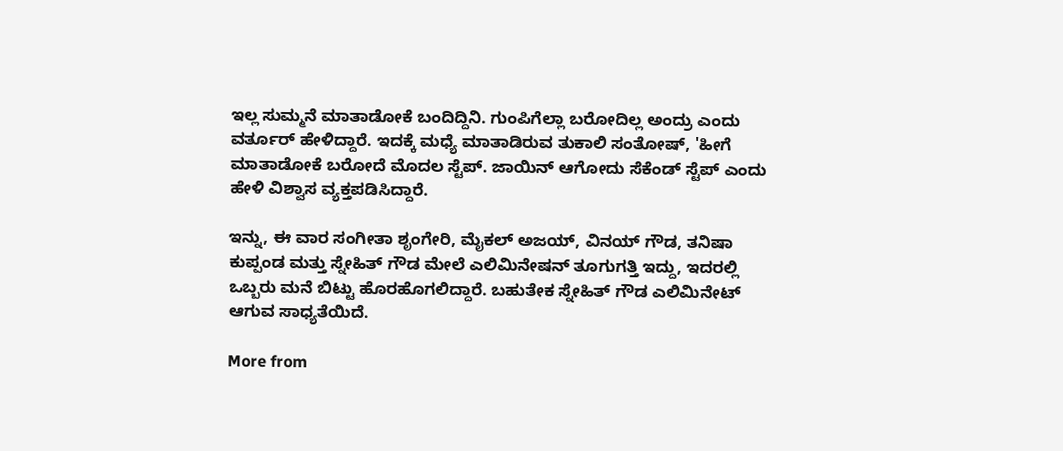ಇಲ್ಲ ಸುಮ್ಮನೆ ಮಾತಾಡೋಕೆ ಬಂದಿದ್ದಿನಿ. ಗುಂಪಿಗೆಲ್ಲಾ ಬರೋದಿಲ್ಲ ಅಂದ್ರು ಎಂದು ವರ್ತೂರ್ ಹೇಳಿದ್ದಾರೆ. ಇದಕ್ಕೆ ಮಧ್ಯೆ ಮಾತಾಡಿರುವ ತುಕಾಲಿ ಸಂತೋಷ್, 'ಹೀಗೆ ಮಾತಾಡೋಕೆ ಬರೋದೆ ಮೊದಲ ಸ್ಟೆಪ್. ಜಾಯಿನ್ ಆಗೋದು ಸೆಕೆಂಡ್ ಸ್ಟೆಪ್ ಎಂದು ಹೇಳಿ ವಿಶ್ವಾಸ ವ್ಯಕ್ತಪಡಿಸಿದ್ದಾರೆ.

ಇನ್ನು, ಈ ವಾರ ಸಂಗೀತಾ ಶೃಂಗೇರಿ, ಮೈಕಲ್ ಅಜಯ್, ವಿನಯ್ ಗೌಡ, ತನಿಷಾ ಕುಪ್ಪಂಡ ಮತ್ತು ಸ್ನೇಹಿತ್ ಗೌಡ ಮೇಲೆ ಎಲಿಮಿನೇಷನ್ ತೂಗುಗತ್ತಿ ಇದ್ದು, ಇದರಲ್ಲಿ ಒಬ್ಬರು ಮನೆ ಬಿಟ್ಟು ಹೊರಹೊಗಲಿದ್ದಾರೆ. ಬಹುತೇಕ ಸ್ನೇಹಿತ್ ಗೌಡ ಎಲಿಮಿನೇಟ್ ಆಗುವ ಸಾಧ್ಯತೆಯಿದೆ.

More from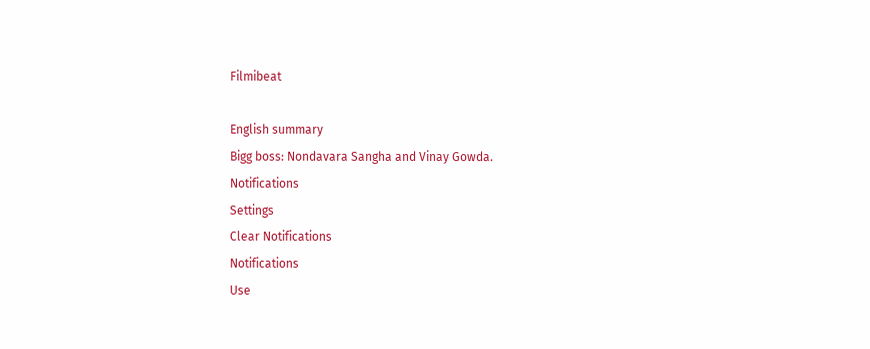Filmibeat

English summary
Bigg boss: Nondavara Sangha and Vinay Gowda.
Notifications
Settings
Clear Notifications
Notifications
Use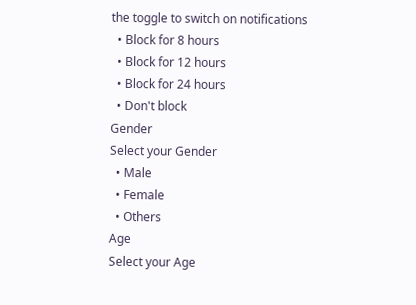the toggle to switch on notifications
  • Block for 8 hours
  • Block for 12 hours
  • Block for 24 hours
  • Don't block
Gender
Select your Gender
  • Male
  • Female
  • Others
Age
Select your Age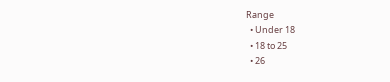Range
  • Under 18
  • 18 to 25
  • 26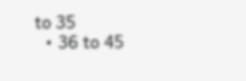to 35
  • 36 to 45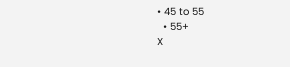• 45 to 55
  • 55+
X